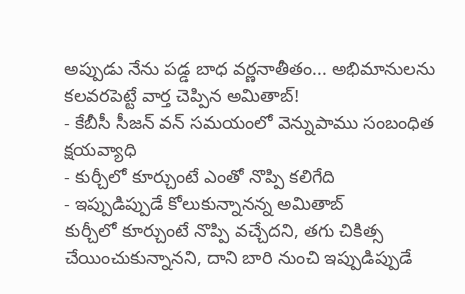అప్పుడు నేను పడ్డ బాధ వర్ణనాతీతం... అభిమానులను కలవరపెట్టే వార్త చెప్పిన అమితాబ్!
- కేబీసీ సీజన్ వన్ సమయంలో వెన్నుపాము సంబంధిత క్షయవ్యాధి
- కుర్చీలో కూర్చుంటే ఎంతో నొప్పి కలిగేది
- ఇప్పుడిప్పుడే కోలుకున్నానన్న అమితాబ్
కుర్చీలో కూర్చుంటే నొప్పి వచ్చేదని, తగు చికిత్స చేయించుకున్నానని, దాని బారి నుంచి ఇప్పుడిప్పుడే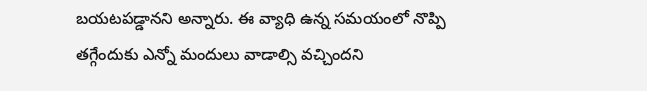బయటపడ్డానని అన్నారు. ఈ వ్యాధి ఉన్న సమయంలో నొప్పి తగ్గేందుకు ఎన్నో మందులు వాడాల్సి వచ్చిందని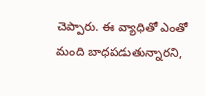చెప్పారు. ఈ వ్యాధితో ఎంతో మంది బాధపడుతున్నారని,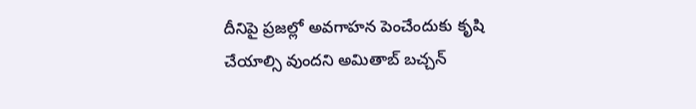దీనిపై ప్రజల్లో అవగాహన పెంచేందుకు కృషి చేయాల్సి వుందని అమితాబ్ బచ్చన్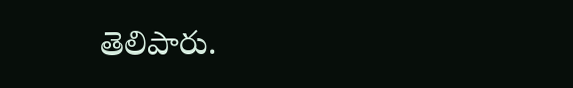తెలిపారు.